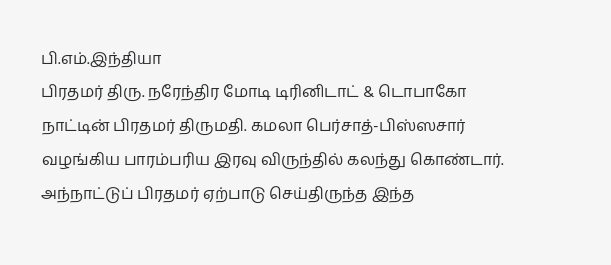பி.எம்.இந்தியா
பிரதமர் திரு. நரேந்திர மோடி டிரினிடாட் & டொபாகோ நாட்டின் பிரதமர் திருமதி. கமலா பெர்சாத்-பிஸ்ஸசார் வழங்கிய பாரம்பரிய இரவு விருந்தில் கலந்து கொண்டார். அந்நாட்டுப் பிரதமர் ஏற்பாடு செய்திருந்த இந்த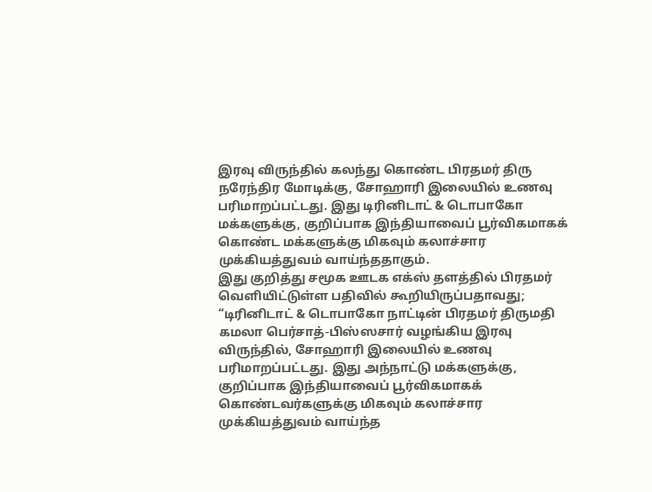இரவு விருந்தில் கலந்து கொண்ட பிரதமர் திரு நரேந்திர மோடிக்கு, சோஹாரி இலையில் உணவு பரிமாறப்பட்டது. இது டிரினிடாட் & டொபாகோ மக்களுக்கு, குறிப்பாக இந்தியாவைப் பூர்விகமாகக் கொண்ட மக்களுக்கு மிகவும் கலாச்சார முக்கியத்துவம் வாய்ந்ததாகும்.
இது குறித்து சமூக ஊடக எக்ஸ் தளத்தில் பிரதமர் வெளியிட்டுள்ள பதிவில் கூறியிருப்பதாவது;
“டிரினிடாட் & டொபாகோ நாட்டின் பிரதமர் திருமதி கமலா பெர்சாத்-பிஸ்ஸசார் வழங்கிய இரவு விருந்தில், சோஹாரி இலையில் உணவு பரிமாறப்பட்டது. இது அந்நாட்டு மக்களுக்கு, குறிப்பாக இந்தியாவைப் பூர்விகமாகக் கொண்டவர்களுக்கு மிகவும் கலாச்சார முக்கியத்துவம் வாய்ந்த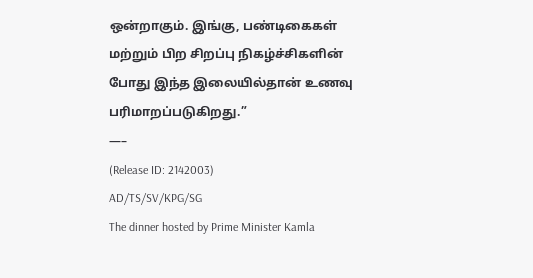ஒன்றாகும். இங்கு, பண்டிகைகள் மற்றும் பிற சிறப்பு நிகழ்ச்சிகளின் போது இந்த இலையில்தான் உணவு பரிமாறப்படுகிறது.”
—–
(Release ID: 2142003)
AD/TS/SV/KPG/SG
The dinner hosted by Prime Minister Kamla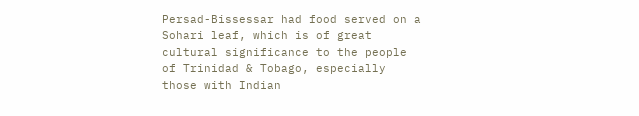Persad-Bissessar had food served on a Sohari leaf, which is of great cultural significance to the people of Trinidad & Tobago, especially those with Indian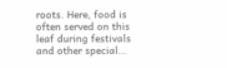roots. Here, food is often served on this leaf during festivals and other special…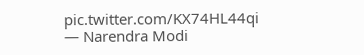pic.twitter.com/KX74HL44qi
— Narendra Modi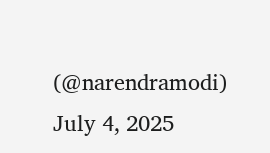(@narendramodi) July 4, 2025